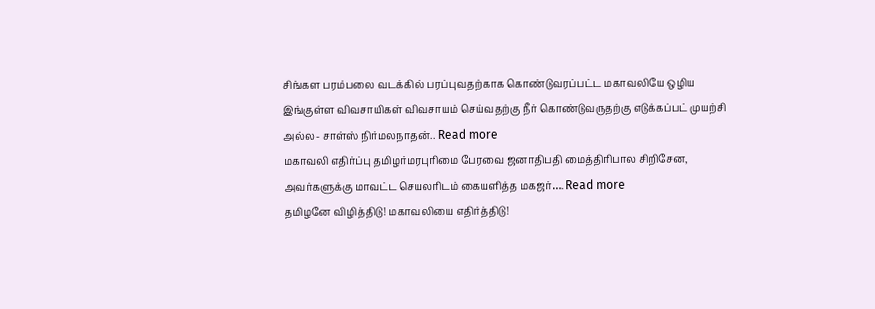சிங்கள பரம்பலை வடக்கில் பரப்புவதற்காக கொண்டுவரப்பட்ட மகாவலியே ஒழிய இங்குள்ள விவசாயிகள் விவசாயம் செய்வதற்கு நீர் கொண்டுவருதற்கு எடுக்கப்பட் முயற்சி அல்ல- சாள்ஸ் நிர்மலநாதன்.. Read more
மகாவலி எதிர்ப்பு தமிழர்மரபுரிமை பேரவை ஜனாதிபதி மைத்திரிபால சிறிசேன, அவர்களுக்கு மாவட்ட செயலரிடம் கையளித்த மகஜர்…. Read more
தமிழனே விழித்திடு! மகாவலியை எதிர்த்திடு!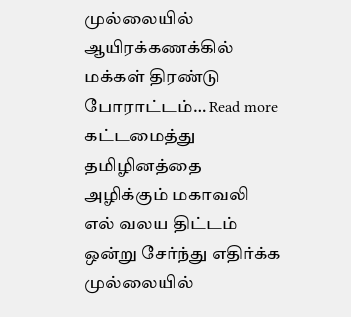முல்லையில் ஆயிரக்கணக்கில் மக்கள் திரண்டு போராட்டம்… Read more
கட்டமைத்து தமிழினத்தை அழிக்கும் மகாவலி எல் வலய திட்டம் ஒன்று சேர்ந்து எதிர்க்க முல்லையில்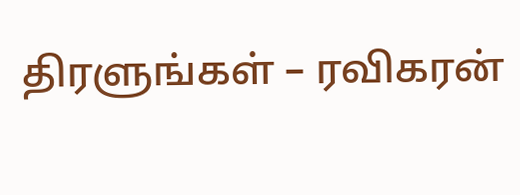திரளுங்கள் – ரவிகரன்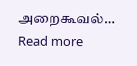அறைகூவல்… Read more